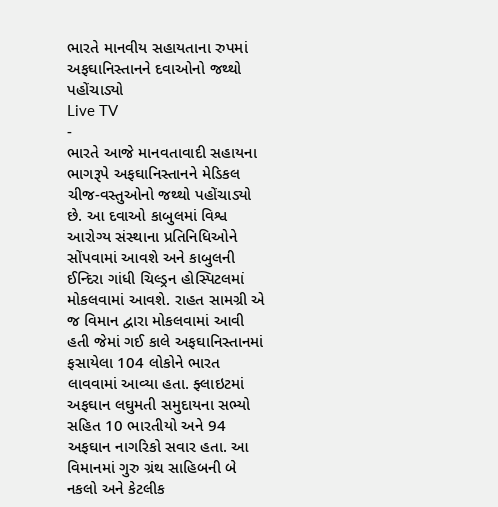ભારતે માનવીય સહાયતાના રુપમાં અફઘાનિસ્તાનને દવાઓનો જથ્થો પહોંચાડ્યો
Live TV
-
ભારતે આજે માનવતાવાદી સહાયના ભાગરૂપે અફઘાનિસ્તાનને મેડિકલ ચીજ-વસ્તુઓનો જથ્થો પહોંચાડ્યો છે. આ દવાઓ કાબુલમાં વિશ્વ આરોગ્ય સંસ્થાના પ્રતિનિધિઓને સોંપવામાં આવશે અને કાબુલની ઈન્દિરા ગાંધી ચિલ્ડ્રન હોસ્પિટલમાં મોકલવામાં આવશે. રાહત સામગ્રી એ જ વિમાન દ્વારા મોકલવામાં આવી હતી જેમાં ગઈ કાલે અફઘાનિસ્તાનમાં ફસાયેલા 104 લોકોને ભારત લાવવામાં આવ્યા હતા. ફ્લાઇટમાં અફઘાન લઘુમતી સમુદાયના સભ્યો સહિત 10 ભારતીયો અને 94 અફઘાન નાગરિકો સવાર હતા. આ વિમાનમાં ગુરુ ગ્રંથ સાહિબની બે નકલો અને કેટલીક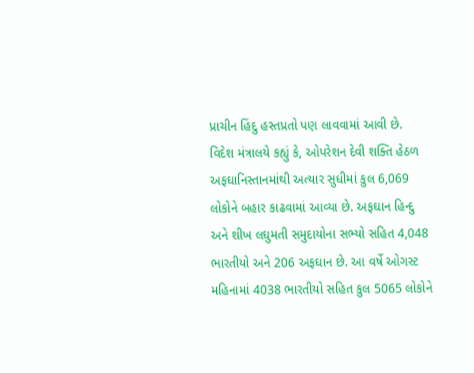પ્રાચીન હિંદુ હસ્તપ્રતો પણ લાવવામાં આવી છે.
વિદેશ મંત્રાલયે કહ્યું કે, ઓપરેશન દેવી શક્તિ હેઠળ અફઘાનિસ્તાનમાંથી અત્યાર સુધીમાં કુલ 6,069 લોકોને બહાર કાઢવામાં આવ્યા છે. અફઘાન હિન્દુ અને શીખ લઘુમતી સમુદાયોના સભ્યો સહિત 4,048 ભારતીયો અને 206 અફઘાન છે. આ વર્ષે ઓગસ્ટ મહિનામાં 4038 ભારતીયો સહિત કુલ 5065 લોકોને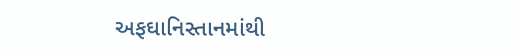અફઘાનિસ્તાનમાંથી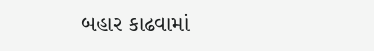બહાર કાઢવામાં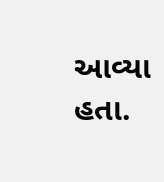આવ્યા હતા.